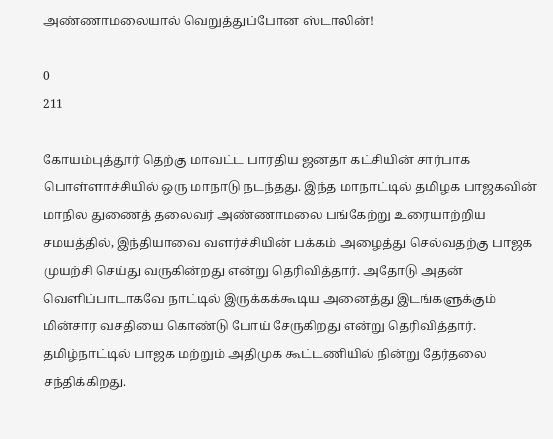அண்ணாமலையால் வெறுத்துப்போன ஸ்டாலின்!

0
211

கோயம்புத்தூர் தெற்கு மாவட்ட பாரதிய ஜனதா கட்சியின் சார்பாக பொள்ளாச்சியில் ஒரு மாநாடு நடந்தது. இந்த மாநாட்டில் தமிழக பாஜகவின் மாநில துணைத் தலைவர் அண்ணாமலை பங்கேற்று உரையாற்றிய சமயத்தில், இந்தியாவை வளர்ச்சியின் பக்கம் அழைத்து செல்வதற்கு பாஜக முயற்சி செய்து வருகின்றது என்று தெரிவித்தார். அதோடு அதன் வெளிப்பாடாகவே நாட்டில் இருக்கக்கூடிய அனைத்து இடங்களுக்கும் மின்சார வசதியை கொண்டு போய் சேருகிறது என்று தெரிவித்தார். தமிழ்நாட்டில் பாஜக மற்றும் அதிமுக கூட்டணியில் நின்று தேர்தலை சந்திக்கிறது.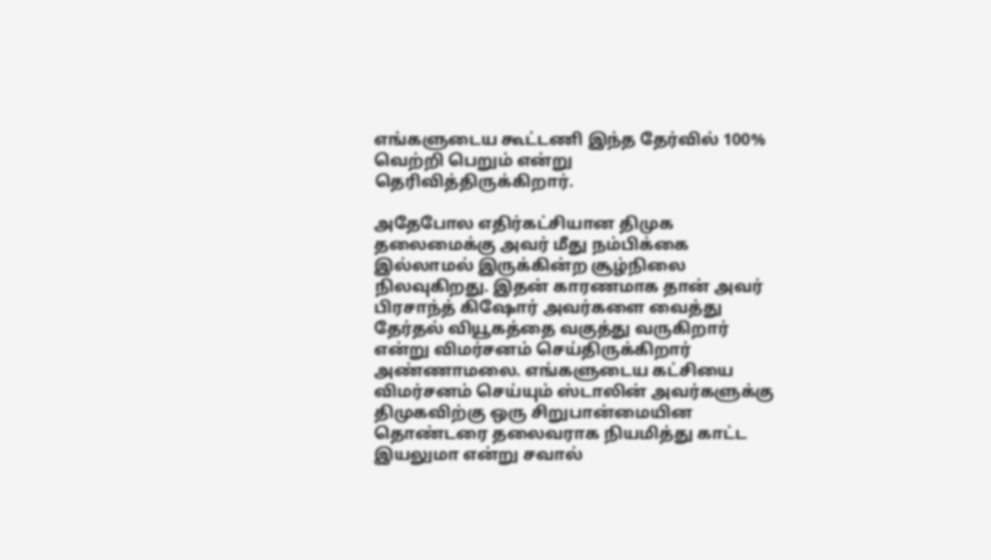எங்களுடைய கூட்டணி இந்த தேர்வில் 100% வெற்றி பெறும் என்று தெரிவித்திருக்கிறார்.

அதேபோல எதிர்கட்சியான திமுக தலைமைக்கு அவர் மீது நம்பிக்கை இல்லாமல் இருக்கின்ற சூழ்நிலை நிலவுகிறது. இதன் காரணமாக தான் அவர் பிரசாந்த் கிஷோர் அவர்களை வைத்து தேர்தல் வியூகத்தை வகுத்து வருகிறார் என்று விமர்சனம் செய்திருக்கிறார் அண்ணாமலை. எங்களுடைய கட்சியை விமர்சனம் செய்யும் ஸ்டாலின் அவர்களுக்கு திமுகவிற்கு ஒரு சிறுபான்மையின தொண்டரை தலைவராக நியமித்து காட்ட இயலுமா என்று சவால்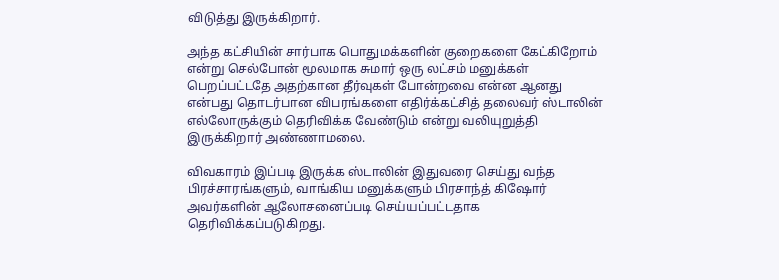விடுத்து இருக்கிறார்.

அந்த கட்சியின் சார்பாக பொதுமக்களின் குறைகளை கேட்கிறோம் என்று செல்போன் மூலமாக சுமார் ஒரு லட்சம் மனுக்கள் பெறப்பட்டதே அதற்கான தீர்வுகள் போன்றவை என்ன ஆனது என்பது தொடர்பான விபரங்களை எதிர்க்கட்சித் தலைவர் ஸ்டாலின் எல்லோருக்கும் தெரிவிக்க வேண்டும் என்று வலியுறுத்தி இருக்கிறார் அண்ணாமலை.

விவகாரம் இப்படி இருக்க ஸ்டாலின் இதுவரை செய்து வந்த பிரச்சாரங்களும், வாங்கிய மனுக்களும் பிரசாந்த் கிஷோர் அவர்களின் ஆலோசனைப்படி செய்யப்பட்டதாக தெரிவிக்கப்படுகிறது.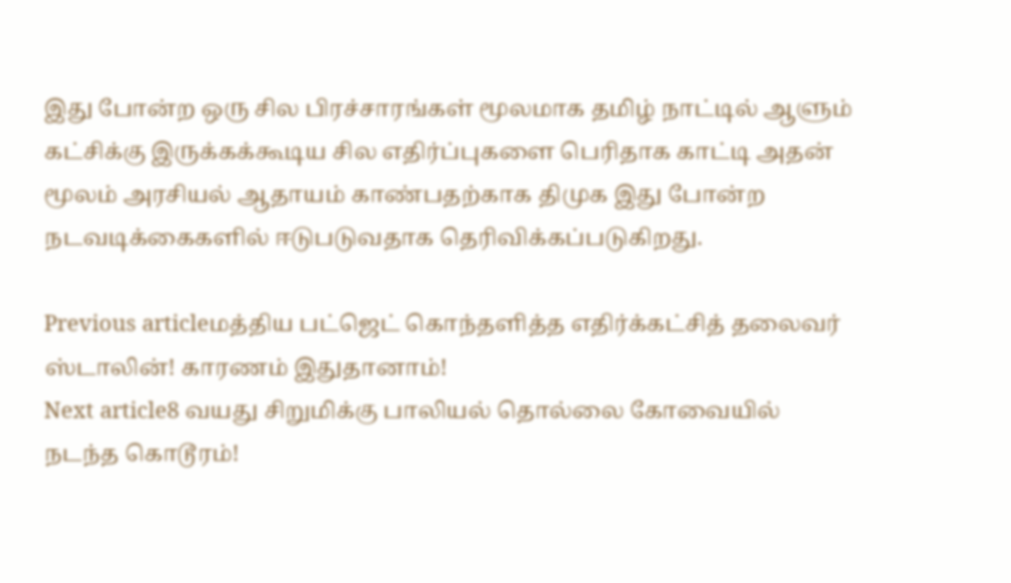இது போன்ற ஒரு சில பிரச்சாரங்கள் மூலமாக தமிழ் நாட்டில் ஆளும் கட்சிக்கு இருக்கக்கூடிய சில எதிர்ப்புகளை பெரிதாக காட்டி அதன் மூலம் அரசியல் ஆதாயம் காண்பதற்காக திமுக இது போன்ற நடவடிக்கைகளில் ஈடுபடுவதாக தெரிவிக்கப்படுகிறது.

Previous articleமத்திய பட்ஜெட் கொந்தளித்த எதிர்க்கட்சித் தலைவர் ஸ்டாலின்! காரணம் இதுதானாம்!
Next article8 வயது சிறுமிக்கு பாலியல் தொல்லை கோவையில் நடந்த கொடூரம்!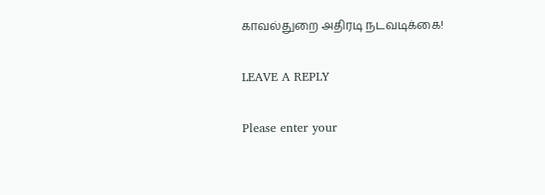காவல்துறை அதிரடி நடவடிக்கை!

LEAVE A REPLY

Please enter your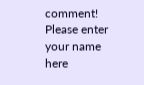comment!
Please enter your name here